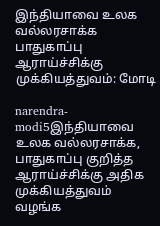இந்தியாவை உலக வல்லரசாக்க பாதுகாப்பு ஆராய்ச்சிக்கு முக்கியத்துவம்: மோடி

narendra-modi5இந்தியாவை உலக வல்லரசாக்க, பாதுகாப்பு குறித்த ஆராய்ச்சிக்கு அதிக முக்கியத்துவம் வழங்க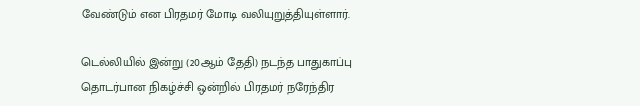வேண்டும் என பிரதமர் மோடி வலியுறுத்தியுள்ளார்.

டெல்லியில் இன்று (20ஆம் தேதி) நடந்த பாதுகாப்பு தொடர்பான நிகழ்ச்சி ஒன்றில் பிரதமர் நரேந்திர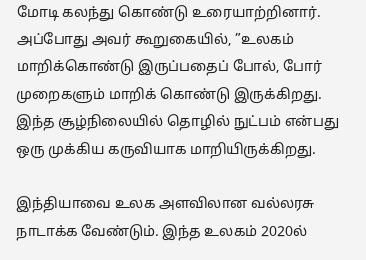மோடி கலந்து கொண்டு உரையாற்றினார். அப்போது அவர் கூறுகையில், ”உலகம் மாறிக்கொண்டு இருப்பதைப் போல், போர் முறைகளும் மாறிக் கொண்டு இருக்கிறது. இந்த சூழ்நிலையில் தொழில் நுட்பம் என்பது ஒரு முக்கிய கருவியாக மாறியிருக்கிறது.

இந்தியாவை உலக அளவிலான வல்லரசு நாடாக்க வேண்டும். இந்த உலகம் 2020ல்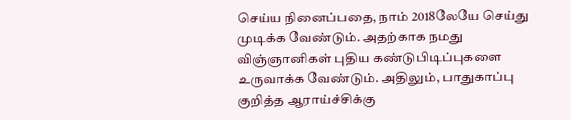செய்ய நினைப்பதை, நாம் 2018லேயே செய்து முடிக்க வேண்டும். அதற்காக நமது விஞ்ஞானிகள் புதிய கண்டுபிடிப்புகளை உருவாக்க வேண்டும். அதிலும், பாதுகாப்பு குறித்த ஆராய்ச்சிக்கு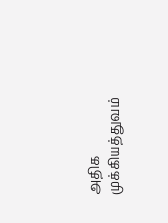அதிக முக்கியத்துவம்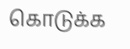கொடுக்க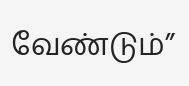வேண்டும்”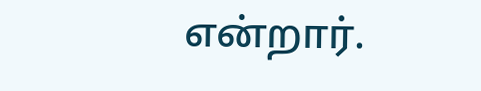என்றார்.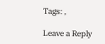Tags: ,

Leave a Reply